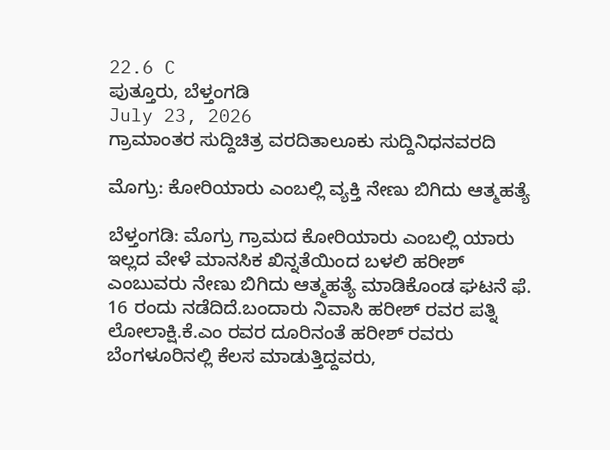22.6 C
ಪುತ್ತೂರು, ಬೆಳ್ತಂಗಡಿ
July 23, 2026
ಗ್ರಾಮಾಂತರ ಸುದ್ದಿಚಿತ್ರ ವರದಿತಾಲೂಕು ಸುದ್ದಿನಿಧನವರದಿ

ಮೊಗ್ರು: ಕೋರಿಯಾರು ಎಂಬಲ್ಲಿ ವ್ಯಕ್ತಿ ನೇಣು ಬಿಗಿದು ಆತ್ಮಹತ್ಯೆ

ಬೆಳ್ತಂಗಡಿ: ಮೊಗ್ರು ಗ್ರಾಮದ ಕೋರಿಯಾರು ಎಂಬಲ್ಲಿ ಯಾರು ಇಲ್ಲದ ವೇಳೆ ಮಾನಸಿಕ ಖಿನ್ನತೆಯಿಂದ ಬಳಲಿ ಹರೀಶ್ ಎಂಬುವರು ನೇಣು ಬಿಗಿದು ಆತ್ಮಹತ್ಯೆ ಮಾಡಿಕೊಂಡ ಘಟನೆ ಫೆ. 16 ರಂದು ನಡೆದಿದೆ.ಬಂದಾರು ನಿವಾಸಿ ಹರೀಶ್ ರವರ ಪತ್ನಿ ಲೋಲಾಕ್ಷಿ.ಕೆ.ಎಂ ರವರ ದೂರಿನಂತೆ ಹರೀಶ್ ರವರು ಬೆಂಗಳೂರಿನಲ್ಲಿ ಕೆಲಸ ಮಾಡುತ್ತಿದ್ದವರು,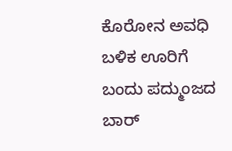ಕೊರೋನ ಅವಧಿ ಬಳಿಕ ಊರಿಗೆ ಬಂದು ಪದ್ಮುಂಜದ ಬಾರ್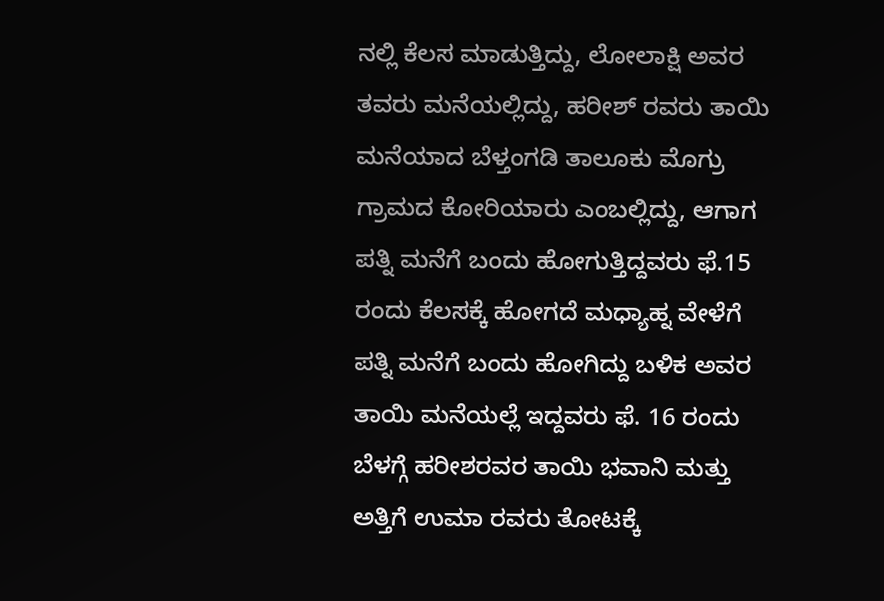ನಲ್ಲಿ ಕೆಲಸ ಮಾಡುತ್ತಿದ್ದು, ಲೋಲಾಕ್ಷಿ ಅವರ ತವರು ಮನೆಯಲ್ಲಿದ್ದು, ಹರೀಶ್‌ ರವರು ತಾಯಿ ಮನೆಯಾದ ಬೆಳ್ತಂಗಡಿ ತಾಲೂಕು ಮೊಗ್ರು ಗ್ರಾಮದ ಕೋರಿಯಾರು ಎಂಬಲ್ಲಿದ್ದು, ಆಗಾಗ ಪತ್ನಿ ಮನೆಗೆ ಬಂದು ಹೋಗುತ್ತಿದ್ದವರು ಫೆ.15 ರಂದು ಕೆಲಸಕ್ಕೆ ಹೋಗದೆ ಮಧ್ಯಾಹ್ನ ವೇಳೆಗೆ ಪತ್ನಿ ಮನೆಗೆ ಬಂದು ಹೋಗಿದ್ದು ಬಳಿಕ ಅವರ ತಾಯಿ ಮನೆಯಲ್ಲೆ ಇದ್ದವರು ಫೆ. 16 ರಂದು ಬೆಳಗ್ಗೆ ಹರೀಶರವರ ತಾಯಿ ಭವಾನಿ ಮತ್ತು ಅತ್ತಿಗೆ ಉಮಾ ರವರು ತೋಟಕ್ಕೆ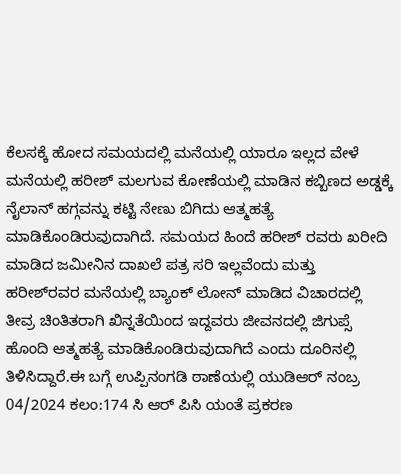ಕೆಲಸಕ್ಕೆ ಹೋದ ಸಮಯದಲ್ಲಿ ಮನೆಯಲ್ಲಿ ಯಾರೂ ಇಲ್ಲದ ವೇಳೆ ಮನೆಯಲ್ಲಿ ಹರೀಶ್ ಮಲಗುವ ಕೋಣೆಯಲ್ಲಿ ಮಾಡಿನ ಕಬ್ಬಿಣದ ಅಡ್ಡಕ್ಕೆ ನೈಲಾನ್ ಹಗ್ಗವನ್ನು ಕಟ್ಟಿ ನೇಣು ಬಿಗಿದು ಆತ್ಮಹತ್ಯೆ ಮಾಡಿಕೊಂಡಿರುವುದಾಗಿದೆ. ಸಮಯದ ಹಿಂದೆ ಹರೀಶ್‌ ರವರು ಖರೀದಿ ಮಾಡಿದ ಜಮೀನಿನ ದಾಖಲೆ ಪತ್ರ ಸರಿ ಇಲ್ಲವೆಂದು ಮತ್ತು ಹರೀಶ್‌ರವರ ಮನೆಯಲ್ಲಿ ಬ್ಯಾಂಕ್ ಲೋನ್ ಮಾಡಿದ ವಿಚಾರದಲ್ಲಿ ತೀವ್ರ ಚಿಂತಿತರಾಗಿ ಖಿನ್ನತೆಯಿಂದ ಇದ್ದವರು ಜೀವನದಲ್ಲಿ ಜಿಗುಪ್ಸೆ ಹೊಂದಿ ಆತ್ಮಹತ್ಯೆ ಮಾಡಿಕೊಂಡಿರುವುದಾಗಿದೆ ಎಂದು ದೂರಿನಲ್ಲಿ ತಿಳಿಸಿದ್ದಾರೆ.ಈ ಬಗ್ಗೆ ಉಪ್ಪಿನಂಗಡಿ ಠಾಣೆಯಲ್ಲಿ ಯುಡಿಆರ್ ನಂಬ್ರ 04/2024 ಕಲಂ:174 ಸಿ ಆರ್‌ ಪಿಸಿ ಯಂತೆ ಪ್ರಕರಣ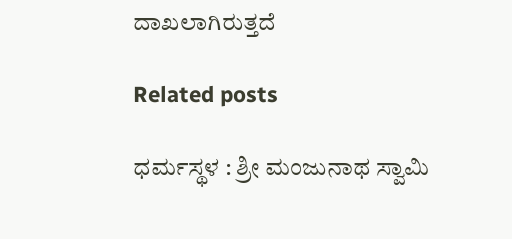ದಾಖಲಾಗಿರುತ್ತದೆ

Related posts

ಧರ್ಮಸ್ಥಳ : ಶ್ರೀ ಮಂಜುನಾಥ ಸ್ವಾಮಿ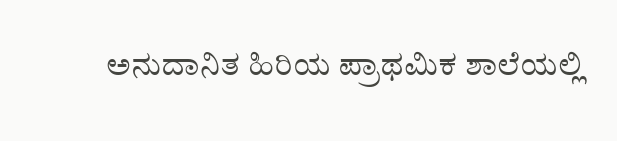ಅನುದಾನಿತ ಹಿರಿಯ ಪ್ರಾಥಮಿಕ ಶಾಲೆಯಲ್ಲಿ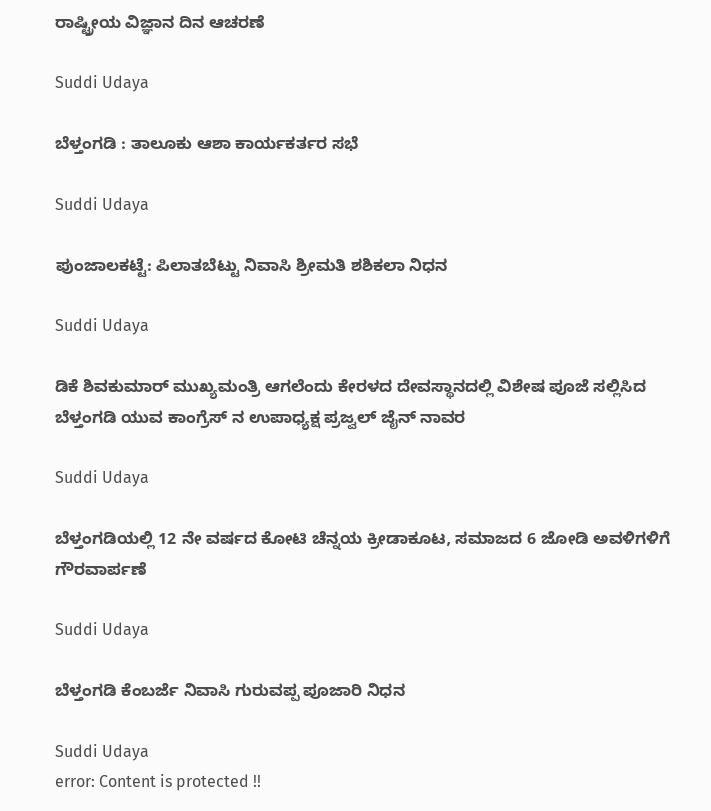ರಾಷ್ಟ್ರೀಯ ವಿಜ್ಞಾನ ದಿನ ಆಚರಣೆ

Suddi Udaya

ಬೆಳ್ತಂಗಡಿ : ತಾಲೂಕು ಆಶಾ ಕಾರ್ಯಕರ್ತರ ಸಭೆ

Suddi Udaya

ಪುಂಜಾಲಕಟ್ಟೆ: ಪಿಲಾತಬೆಟ್ಟು ನಿವಾಸಿ ಶ್ರೀಮತಿ ಶಶಿಕಲಾ ನಿಧನ

Suddi Udaya

ಡಿಕೆ ಶಿವಕುಮಾರ್ ಮುಖ್ಯಮಂತ್ರಿ ಆಗಲೆಂದು ಕೇರಳದ ದೇವಸ್ಥಾನದಲ್ಲಿ ವಿಶೇಷ ಪೂಜೆ ಸಲ್ಲಿಸಿದ ಬೆಳ್ತಂಗಡಿ ಯುವ ಕಾಂಗ್ರೆಸ್ ನ ಉಪಾಧ್ಯಕ್ಷ ಪ್ರಜ್ವಲ್ ಜೈನ್ ನಾವರ

Suddi Udaya

ಬೆಳ್ತಂಗಡಿಯಲ್ಲಿ 12 ನೇ ವರ್ಷದ ಕೋಟಿ ಚೆನ್ನಯ ಕ್ರೀಡಾಕೂಟ, ಸಮಾಜದ 6 ಜೋಡಿ ಅವಳಿಗಳಿಗೆ ಗೌರವಾರ್ಪಣೆ

Suddi Udaya

ಬೆಳ್ತಂಗಡಿ ಕೆಂಬರ್ಜೆ ನಿವಾಸಿ ಗುರುವಪ್ಪ ಪೂಜಾರಿ ನಿಧನ

Suddi Udaya
error: Content is protected !!